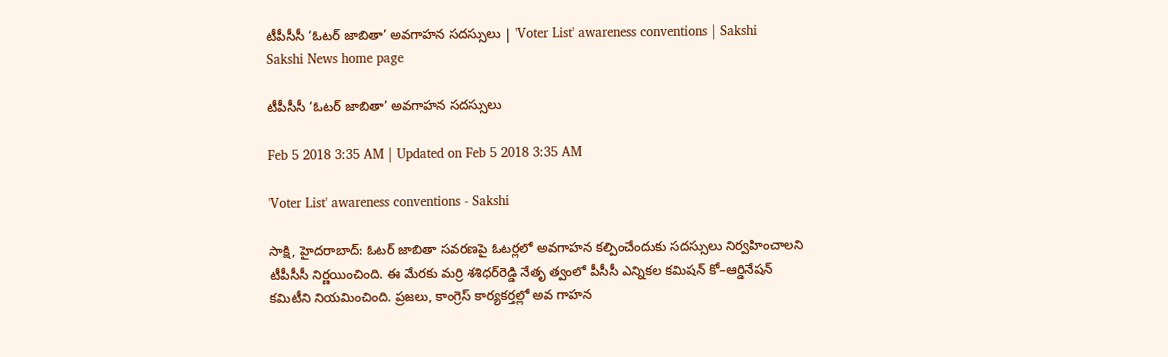టీపీసీసీ ‘ఓటర్‌ జాబితా’ అవగాహన సదస్సులు | 'Voter List' awareness conventions | Sakshi
Sakshi News home page

టీపీసీసీ ‘ఓటర్‌ జాబితా’ అవగాహన సదస్సులు

Feb 5 2018 3:35 AM | Updated on Feb 5 2018 3:35 AM

'Voter List' awareness conventions - Sakshi

సాక్షి, హైదరాబాద్‌: ఓటర్‌ జాబితా సవరణపై ఓటర్లలో అవగాహన కల్పించేందుకు సదస్సులు నిర్వహించాలని టీపీసీసీ నిర్ణయించింది. ఈ మేరకు మర్రి శశిధర్‌రెడ్డి నేతృ త్వంలో పీసీసీ ఎన్నికల కమిషన్‌ కో–ఆర్డినేషన్‌ కమిటీని నియమించింది. ప్రజలు, కాంగ్రెస్‌ కార్యకర్తల్లో అవ గాహన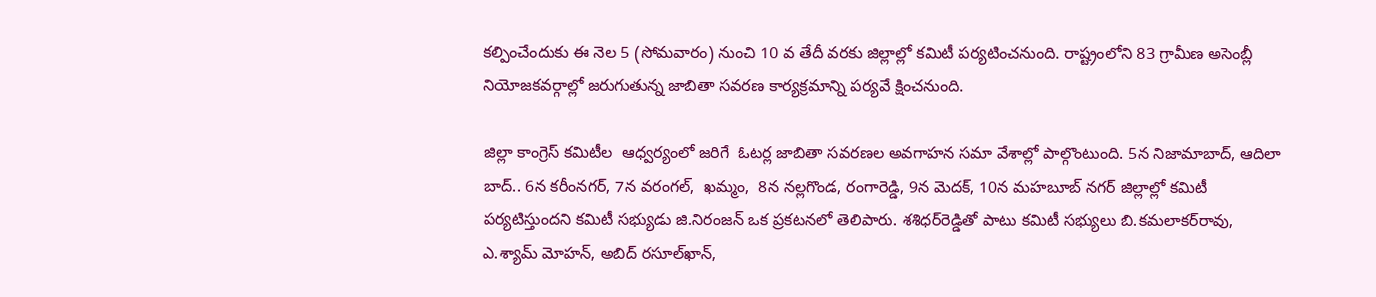కల్పించేందుకు ఈ నెల 5 (సోమవారం) నుంచి 10 వ తేదీ వరకు జిల్లాల్లో కమిటీ పర్యటించనుంది. రాష్ట్రంలోని 83 గ్రామీణ అసెంబ్లీ నియోజకవర్గాల్లో జరుగుతున్న జాబితా సవరణ కార్యక్రమాన్ని పర్యవే క్షించనుంది.

జిల్లా కాంగ్రెస్‌ కమిటీల  ఆధ్వర్యంలో జరిగే  ఓటర్ల జాబితా సవరణల అవగాహన సమా వేశాల్లో పాల్గొంటుంది. 5న నిజామాబాద్, ఆదిలా బాద్‌.. 6న కరీంనగర్, 7న వరంగల్,  ఖమ్మం,  8న నల్లగొండ, రంగారెడ్డి, 9న మెదక్, 10న మహబూబ్‌ నగర్‌ జిల్లాల్లో కమిటీ పర్యటిస్తుందని కమిటీ సభ్యుడు జి.నిరంజన్‌ ఒక ప్రకటనలో తెలిపారు. శశిధర్‌రెడ్డితో పాటు కమిటీ సభ్యులు బి.కమలాకర్‌రావు, ఎ.శ్యామ్‌ మోహన్, అబిద్‌ రసూల్‌ఖాన్,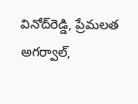వినోద్‌రెడ్డి, ప్రేమలత అగర్వాల్,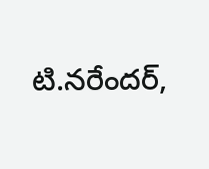టి.నరేందర్,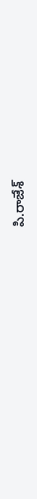పి.రాజేశ్‌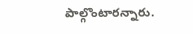పాల్గొంటారన్నారు.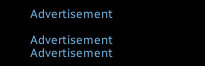Advertisement

Advertisement
Advertisement